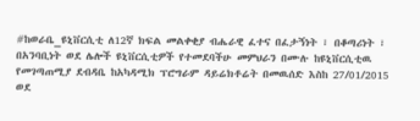#ከወራቤ_ዩኒቨርሲቲ ለ12ኛ ክፍል መልቀቂያ ብሔራዊ ፈተና በፈታኝነት ፣ በቆጣሪነት ፣ በአንባቢነት ወደ ሌሎች ዩኒቨርሲቲዎች የተመደባችሁ መምህራን በሙሉ ከዩኒቨርሲቲዉ የመገጣጠሚያ ደብዳቤ ከአካዳሚክ ፕሮግራም ዳይሬክቶሬት በመዉሰድ እስከ 27/01/2015 ወደ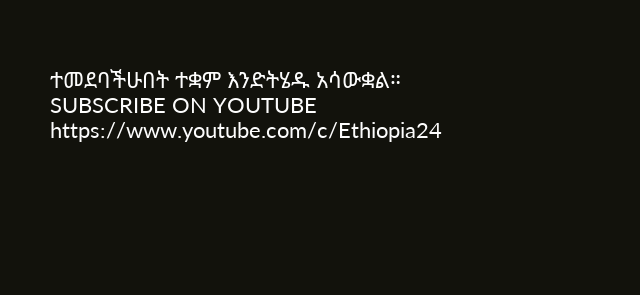ተመደባችሁበት ተቋም እንድትሄዱ አሳውቋል።
SUBSCRIBE ON YOUTUBE
https://www.youtube.com/c/Ethiopia24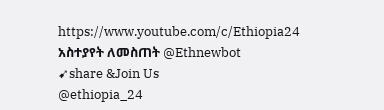https://www.youtube.com/c/Ethiopia24
አስተያየት ለመስጠት @Ethnewbot
➹share &Join Us
@ethiopia_24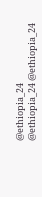@ethiopia_24
@ethiopia_24 @ethiopia_24